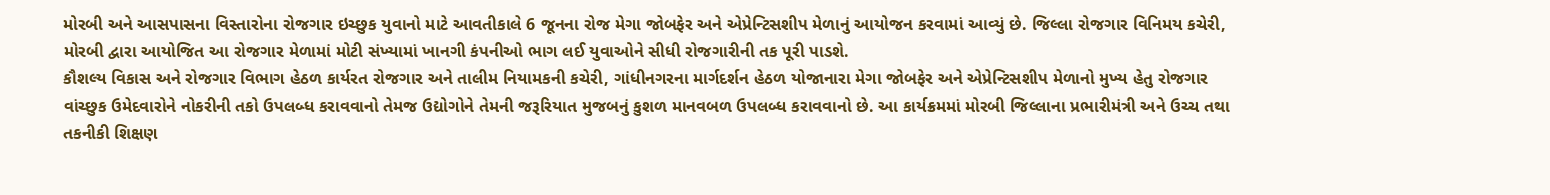મોરબી અને આસપાસના વિસ્તારોના રોજગાર ઇચ્છુક યુવાનો માટે આવતીકાલે 6 જૂનના રોજ મેગા જોબફેર અને એપ્રેન્ટિસશીપ મેળાનું આયોજન કરવામાં આવ્યું છે. જિલ્લા રોજગાર વિનિમય કચેરી, મોરબી દ્વારા આયોજિત આ રોજગાર મેળામાં મોટી સંખ્યામાં ખાનગી કંપનીઓ ભાગ લઈ યુવાઓને સીધી રોજગારીની તક પૂરી પાડશે.
કૌશલ્ય વિકાસ અને રોજગાર વિભાગ હેઠળ કાર્યરત રોજગાર અને તાલીમ નિયામકની કચેરી, ગાંધીનગરના માર્ગદર્શન હેઠળ યોજાનારા મેગા જોબફેર અને એપ્રેન્ટિસશીપ મેળાનો મુખ્ય હેતુ રોજગાર વાંચ્છુક ઉમેદવારોને નોકરીની તકો ઉપલબ્ધ કરાવવાનો તેમજ ઉદ્યોગોને તેમની જરૂરિયાત મુજબનું કુશળ માનવબળ ઉપલબ્ધ કરાવવાનો છે. આ કાર્યક્રમમાં મોરબી જિલ્લાના પ્રભારીમંત્રી અને ઉચ્ચ તથા તકનીકી શિક્ષણ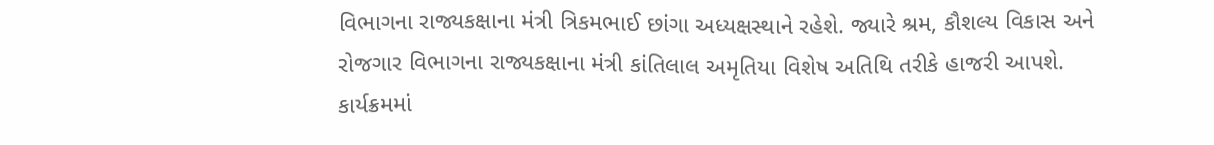વિભાગના રાજ્યકક્ષાના મંત્રી ત્રિકમભાઈ છાંગા અધ્યક્ષસ્થાને રહેશે. જ્યારે શ્રમ, કૌશલ્ય વિકાસ અને રોજગાર વિભાગના રાજ્યકક્ષાના મંત્રી કાંતિલાલ અમૃતિયા વિશેષ અતિથિ તરીકે હાજરી આપશે. કાર્યક્રમમાં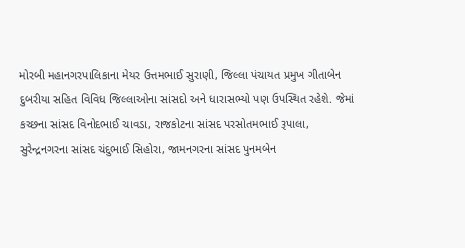મોરબી મહાનગરપાલિકાના મેયર ઉત્તમભાઈ સુરાણી, જિલ્લા પંચાયત પ્રમુખ ગીતાબેન દુબરીયા સહિત વિવિધ જિલ્લાઓના સાંસદો અને ધારાસભ્યો પણ ઉપસ્થિત રહેશે. જેમાં કચ્છના સાંસદ વિનોદભાઈ ચાવડા, રાજકોટના સાંસદ પરસોતમભાઈ રૂપાલા, સુરેન્દ્રનગરના સાંસદ ચંદુભાઈ સિહોરા, જામનગરના સાંસદ પુનમબેન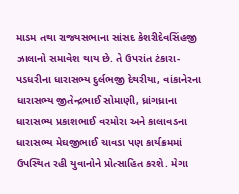માડમ તથા રાજ્યસભાના સાંસદ કેશરીદેવસિંહજી ઝાલાનો સમાવેશ થાય છે. તે ઉપરાંત ટંકારા-પડધરીના ધારાસભ્ય દુર્લભજી દેથરીયા, વાંકાનેરના ધારાસભ્ય જીતેન્દ્રભાઈ સોમાણી, ધ્રાંગધ્રાના ધારાસભ્ય પ્રકાશભાઈ વરમોરા અને કાલાવડના ધારાસભ્ય મેઘજીભાઈ ચાવડા પણ કાર્યક્રમમાં ઉપસ્થિત રહી યુવાનોને પ્રોત્સાહિત કરશે. મેગા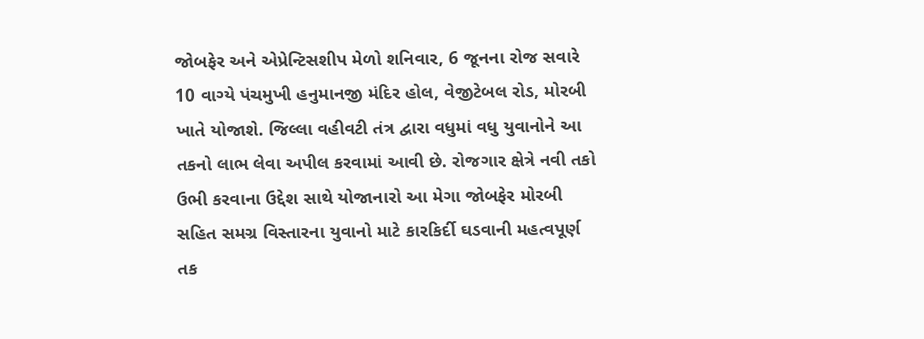જોબફેર અને એપ્રેન્ટિસશીપ મેળો શનિવાર, 6 જૂનના રોજ સવારે 10 વાગ્યે પંચમુખી હનુમાનજી મંદિર હોલ, વેજીટેબલ રોડ, મોરબી ખાતે યોજાશે. જિલ્લા વહીવટી તંત્ર દ્વારા વધુમાં વધુ યુવાનોને આ તકનો લાભ લેવા અપીલ કરવામાં આવી છે. રોજગાર ક્ષેત્રે નવી તકો ઉભી કરવાના ઉદ્દેશ સાથે યોજાનારો આ મેગા જોબફેર મોરબી સહિત સમગ્ર વિસ્તારના યુવાનો માટે કારકિર્દી ઘડવાની મહત્વપૂર્ણ તક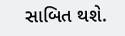સાબિત થશે.